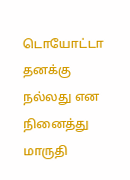டொயோட்டா தனக்கு நல்லது என நினைத்து மாருதி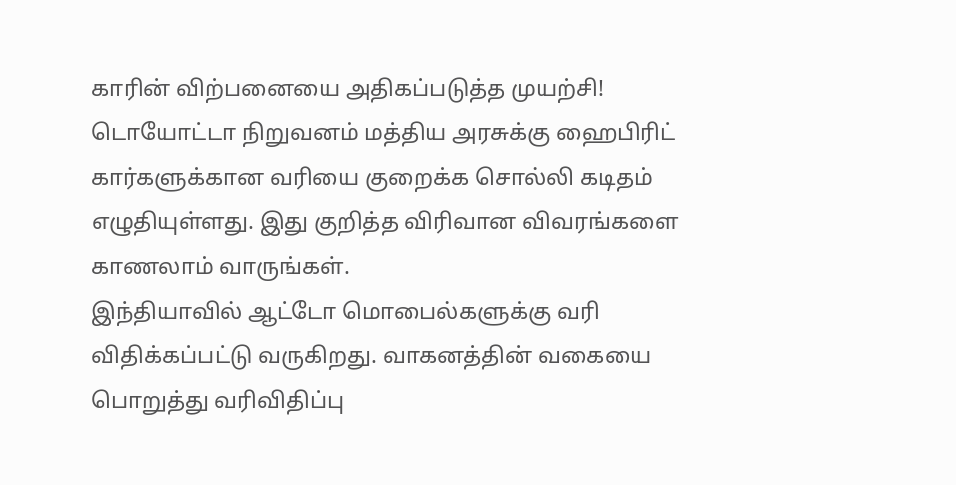காரின் விற்பனையை அதிகப்படுத்த முயற்சி!
டொயோட்டா நிறுவனம் மத்திய அரசுக்கு ஹைபிரிட் கார்களுக்கான வரியை குறைக்க சொல்லி கடிதம் எழுதியுள்ளது. இது குறித்த விரிவான விவரங்களை காணலாம் வாருங்கள்.
இந்தியாவில் ஆட்டோ மொபைல்களுக்கு வரி விதிக்கப்பட்டு வருகிறது. வாகனத்தின் வகையை பொறுத்து வரிவிதிப்பு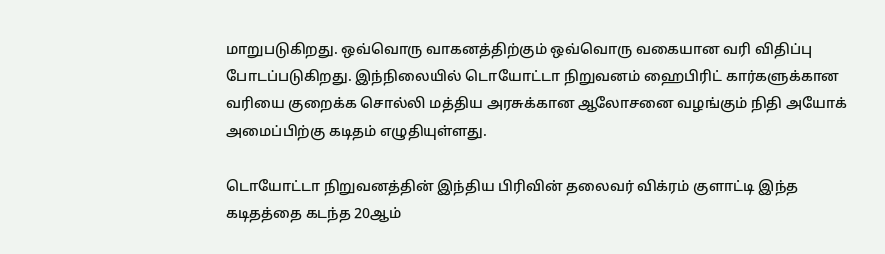மாறுபடுகிறது. ஒவ்வொரு வாகனத்திற்கும் ஒவ்வொரு வகையான வரி விதிப்பு போடப்படுகிறது. இந்நிலையில் டொயோட்டா நிறுவனம் ஹைபிரிட் கார்களுக்கான வரியை குறைக்க சொல்லி மத்திய அரசுக்கான ஆலோசனை வழங்கும் நிதி அயோக் அமைப்பிற்கு கடிதம் எழுதியுள்ளது.

டொயோட்டா நிறுவனத்தின் இந்திய பிரிவின் தலைவர் விக்ரம் குளாட்டி இந்த கடிதத்தை கடந்த 20ஆம்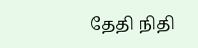தேதி நிதி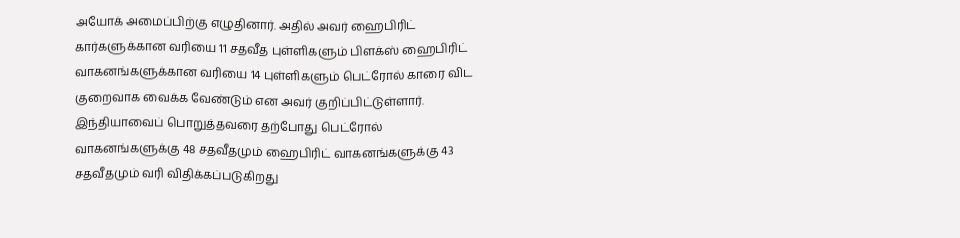அயோக் அமைப்பிற்கு எழுதினார். அதில் அவர் ஹைபிரிட் கார்களுக்கான வரியை 11 சதவீத புள்ளிகளும் பிளக்ஸ் ஹைபிரிட் வாகனங்களுக்கான வரியை 14 புள்ளிகளும் பெட்ரோல் காரை விட குறைவாக வைக்க வேண்டும் என அவர் குறிப்பிட்டுள்ளார்.
இந்தியாவைப் பொறுத்தவரை தற்போது பெட்ரோல் வாகனங்களுக்கு 48 சதவீதமும் ஹைபிரிட் வாகனங்களுக்கு 43 சதவீதமும் வரி விதிக்கப்படுகிறது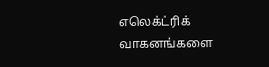எலெக்ட்ரிக் வாகனங்களை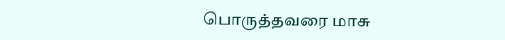பொருத்தவரை மாசு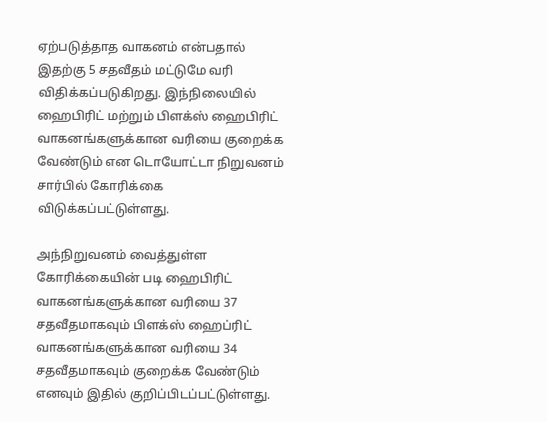ஏற்படுத்தாத வாகனம் என்பதால் இதற்கு 5 சதவீதம் மட்டுமே வரி விதிக்கப்படுகிறது. இந்நிலையில் ஹைபிரிட் மற்றும் பிளக்ஸ் ஹைபிரிட் வாகனங்களுக்கான வரியை குறைக்க வேண்டும் என டொயோட்டா நிறுவனம் சார்பில் கோரிக்கை விடுக்கப்பட்டுள்ளது.

அந்நிறுவனம் வைத்துள்ள கோரிக்கையின் படி ஹைபிரிட் வாகனங்களுக்கான வரியை 37 சதவீதமாகவும் பிளக்ஸ் ஹைப்ரிட் வாகனங்களுக்கான வரியை 34 சதவீதமாகவும் குறைக்க வேண்டும் எனவும் இதில் குறிப்பிடப்பட்டுள்ளது.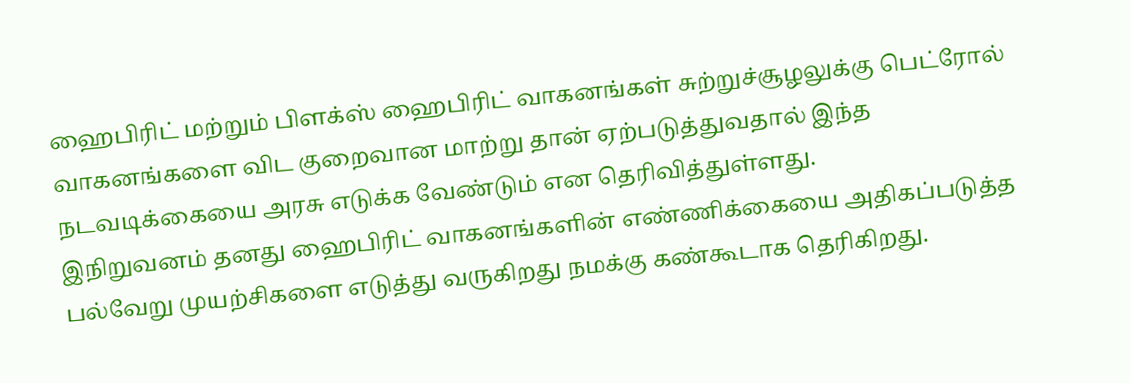ஹைபிரிட் மற்றும் பிளக்ஸ் ஹைபிரிட் வாகனங்கள் சுற்றுச்சூழலுக்கு பெட்ரோல் வாகனங்களை விட குறைவான மாற்று தான் ஏற்படுத்துவதால் இந்த நடவடிக்கையை அரசு எடுக்க வேண்டும் என தெரிவித்துள்ளது.
இநிறுவனம் தனது ஹைபிரிட் வாகனங்களின் எண்ணிக்கையை அதிகப்படுத்த பல்வேறு முயற்சிகளை எடுத்து வருகிறது நமக்கு கண்கூடாக தெரிகிறது.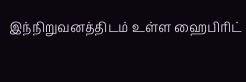இந்நிறுவனத்திடம் உள்ள ஹைபிரிட்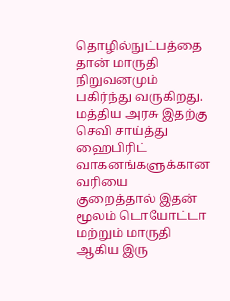தொழில்நுட்பத்தை தான் மாருதி நிறுவனமும் பகிர்ந்து வருகிறது. மத்திய அரசு இதற்கு செவி சாய்த்து ஹைபிரிட் வாகனங்களுக்கான வரியை குறைத்தால் இதன் மூலம் டொயோட்டா மற்றும் மாருதி ஆகிய இரு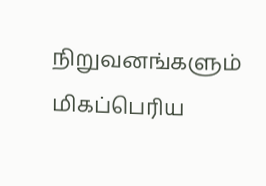நிறுவனங்களும் மிகப்பெரிய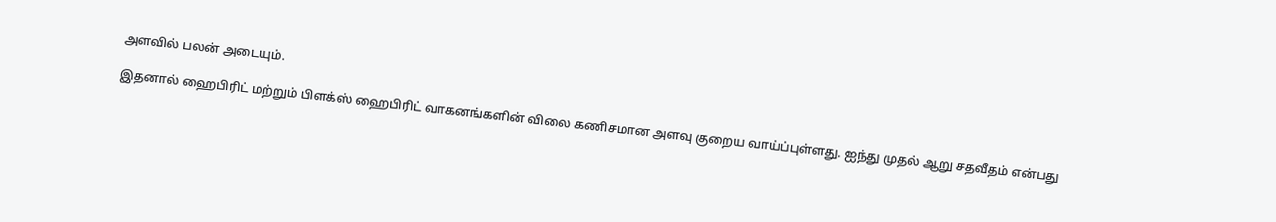அளவில் பலன் அடையும்.

இதனால் ஹைபிரிட் மற்றும் பிளக்ஸ் ஹைபிரிட் வாகனங்களின் விலை கணிசமான அளவு குறைய வாய்ப்புள்ளது. ஐந்து முதல் ஆறு சதவீதம் என்பது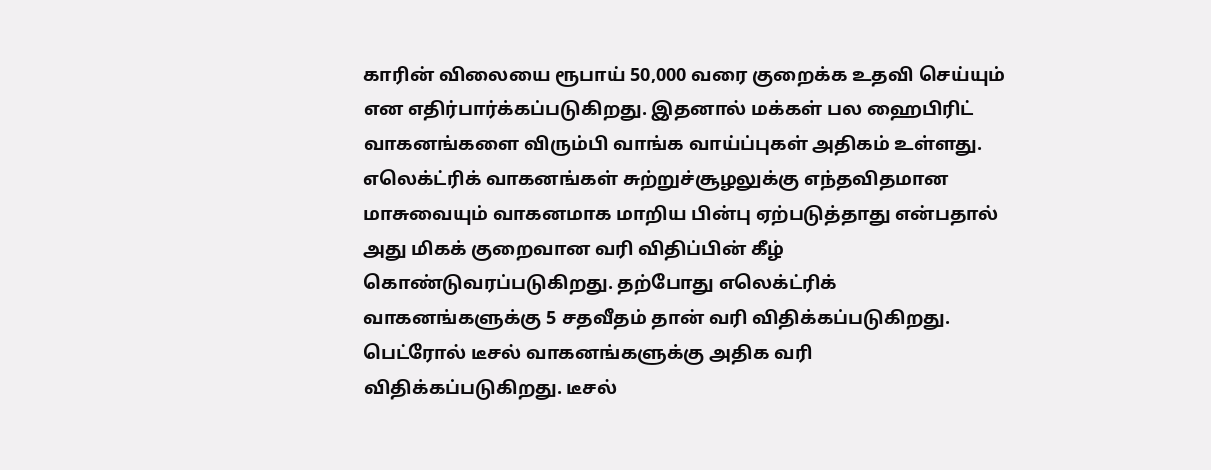காரின் விலையை ரூபாய் 50,000 வரை குறைக்க உதவி செய்யும் என எதிர்பார்க்கப்படுகிறது. இதனால் மக்கள் பல ஹைபிரிட் வாகனங்களை விரும்பி வாங்க வாய்ப்புகள் அதிகம் உள்ளது.
எலெக்ட்ரிக் வாகனங்கள் சுற்றுச்சூழலுக்கு எந்தவிதமான மாசுவையும் வாகனமாக மாறிய பின்பு ஏற்படுத்தாது என்பதால் அது மிகக் குறைவான வரி விதிப்பின் கீழ் கொண்டுவரப்படுகிறது. தற்போது எலெக்ட்ரிக் வாகனங்களுக்கு 5 சதவீதம் தான் வரி விதிக்கப்படுகிறது. பெட்ரோல் டீசல் வாகனங்களுக்கு அதிக வரி விதிக்கப்படுகிறது. டீசல்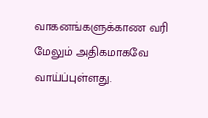வாகனங்களுக்காண வரி மேலும் அதிகமாகவே வாய்ப்புள்ளது.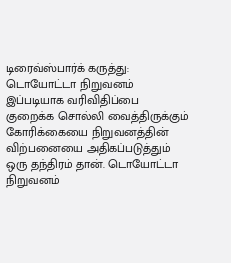டிரைவ்ஸ்பார்க் கருத்து: டொயோட்டா நிறுவனம் இப்படியாக வரிவிதிப்பை குறைக்க சொல்லி வைத்திருக்கும் கோரிக்கையை நிறுவனத்தின் விற்பனையை அதிகப்படுத்தும் ஒரு தந்திரம் தான். டொயோட்டா நிறுவனம்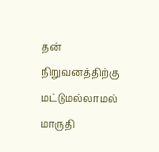தன் நிறுவனத்திற்கு மட்டுமல்லாமல் மாருதி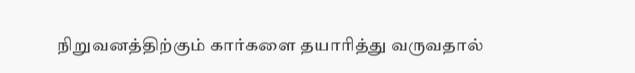நிறுவனத்திற்கும் கார்களை தயாரித்து வருவதால்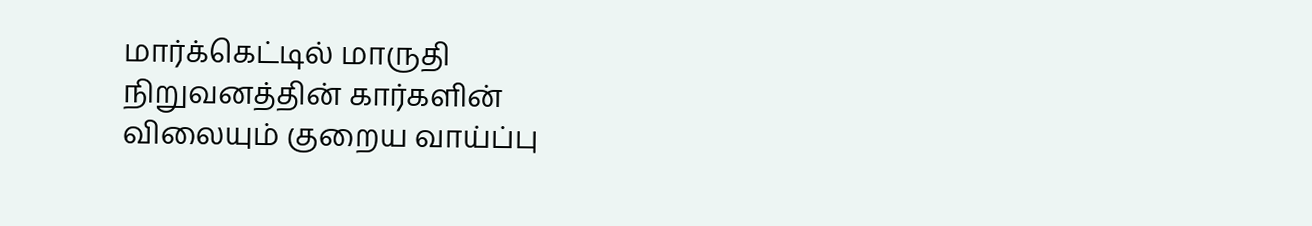மார்க்கெட்டில் மாருதி நிறுவனத்தின் கார்களின் விலையும் குறைய வாய்ப்பு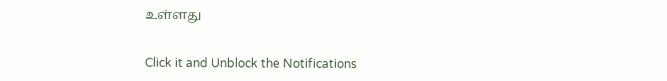உள்ளது


Click it and Unblock the Notifications